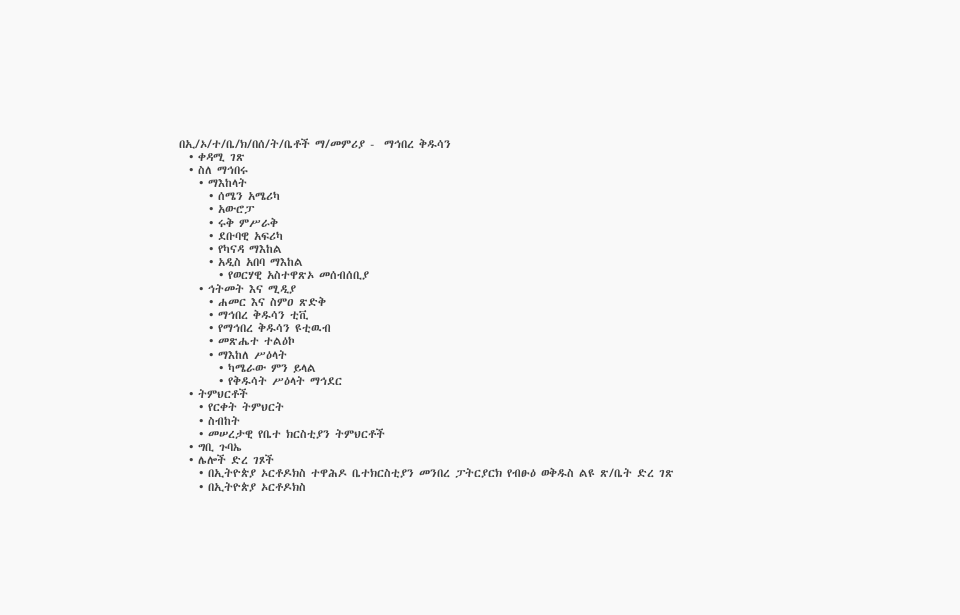በኢ/ኦ/ተ/ቤ/ክ/በሰ/ት/ቤቶች ማ/መምሪያ -  ማኅበረ ቅዱሳን
  • ቀዳሚ ገጽ
  • ስለ ማኅበሩ
    • ማእከላት
      • ሰሜን አሜሪካ
      • አውሮፓ
      • ሩቅ ምሥራቅ
      • ደቡባዊ አፍሪካ
      • የካናዳ ማእከል
      • አዲስ አበባ ማእከል
        • የወርሃዊ አስተዋጽኦ መሰብሰቢያ
    • ኅትመት እና ሚዲያ
      • ሐመር እና ስምዐ ጽድቅ
      • ማኅበረ ቅዱሳን ቲቪ
      • የማኅበረ ቅዱሳን ዩቲዉብ
      • መጽሔተ ተልዕኮ
      • ማእከለ ሥዕላት
        • ካሜራው ምን ይላል
        • የቅዱሳት ሥዕላት ማኅደር
  • ትምህርቶች
    • የርቀት ትምህርት
    • ስብከት
    • መሠረታዊ የቤተ ክርስቲያን ትምህርቶች
  • ግቢ ጉባኤ
  • ሌሎች ድረ ገጾች
    • በኢትዮጵያ ኦርቶዶክስ ተዋሕዶ ቤተክርስቲያን መንበረ ፓትርያርክ የብፁዕ ወቅዱስ ልዩ ጽ/ቤት ድረ ገጽ
    • በኢትዮጵያ ኦርቶዶክስ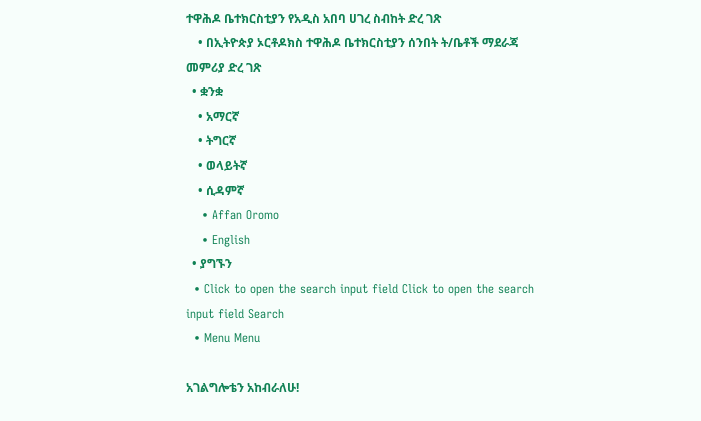ተዋሕዶ ቤተክርስቲያን የአዲስ አበባ ሀገረ ስብከት ድረ ገጽ
    • በኢትዮጵያ ኦርቶዶክስ ተዋሕዶ ቤተክርስቲያን ሰንበት ት/ቤቶች ማደራጃ መምሪያ ድረ ገጽ
  • ቋንቋ
    • አማርኛ
    • ትግርኛ
    • ወላይትኛ
    • ሲዳምኛ
    • Affan Oromo
    • English
  • ያግኙን
  • Click to open the search input field Click to open the search input field Search
  • Menu Menu

አገልግሎቴን አከብራለሁ!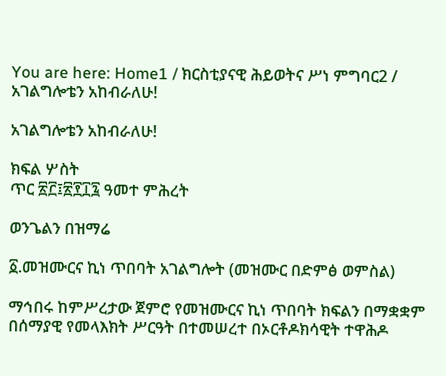You are here: Home1 / ክርስቲያናዊ ሕይወትና ሥነ ምግባር2 / አገልግሎቴን አከብራለሁ!

አገልግሎቴን አከብራለሁ!

ክፍል ሦስት
ጥር ፳፫፤፳፻፲፯ ዓመተ ምሕረት

ወንጌልን በዝማሬ

፩.መዝሙርና ኪነ ጥበባት አገልግሎት (መዝሙር በድምፅ ወምስል)

ማኅበሩ ከምሥረታው ጀምሮ የመዝሙርና ኪነ ጥበባት ክፍልን በማቋቋም በሰማያዊ የመላእክት ሥርዓት በተመሠረተ በኦርቶዶክሳዊት ተዋሕዶ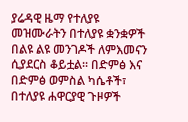ያሬዳዊ ዜማ የተለያዩ መዝሙራትን በተለያዩ ቋንቋዎች በልዩ ልዩ መንገዶች ለምእመናን ሲያደርስ ቆይቷል፡፡ በድምፅ እና በድምፅ ወምስል ካሴቶች፣ በተለያዩ ሐዋርያዊ ጉዞዎች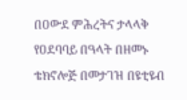በዐውደ ምሕረትና ታላላቅ የዐደባባይ በዓላት በዘመኑ ቴክኖሎጅ በመታገዝ በዩቲዩብ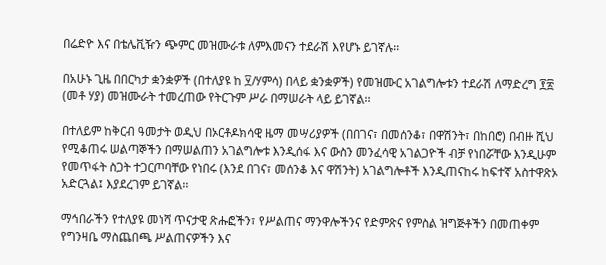በሬድዮ እና በቴሌቪዥን ጭምር መዝሙራቱ ለምእመናን ተደራሽ እየሆኑ ይገኛሉ፡፡

በአሁኑ ጊዜ በበርካታ ቋንቋዎች (በተለያዩ ከ ፶/ሃምሳ) በላይ ቋንቋዎች) የመዝሙር አገልግሎቱን ተደራሽ ለማድረግ ፻፳ (መቶ ሃያ) መዝሙራት ተመረጠው የትርጉም ሥራ በማሠራት ላይ ይገኛል፡፡

በተለይም ከቅርብ ዓመታት ወዲህ በኦርቶዶክሳዊ ዜማ መሣሪያዎች (በበገና፣ በመሰንቆ፣ በዋሽንት፣ በከበሮ) በብዙ ሺህ የሚቆጠሩ ሠልጣኞችን በማሠልጠን አገልግሎቱ እንዲሰፋ እና ውስን መንፈሳዊ አገልጋዮች ብቻ የነበሯቸው እንዲሁም የመጥፋት ስጋት ተጋርጦባቸው የነበሩ (እንደ በገና፣ መሰንቆ እና ዋሽንት) አገልግሎቶች እንዲጠናከሩ ከፍተኛ አስተዋጽኦ አድርጓል፤ እያደረገም ይገኛል፡፡

ማኅበራችን የተለያዩ መነሻ ጥናታዊ ጽሑፎችን፣ የሥልጠና ማንዋሎችንና የድምጽና የምስል ዝግጅቶችን በመጠቀም የግንዛቤ ማስጨበጫ ሥልጠናዎችን እና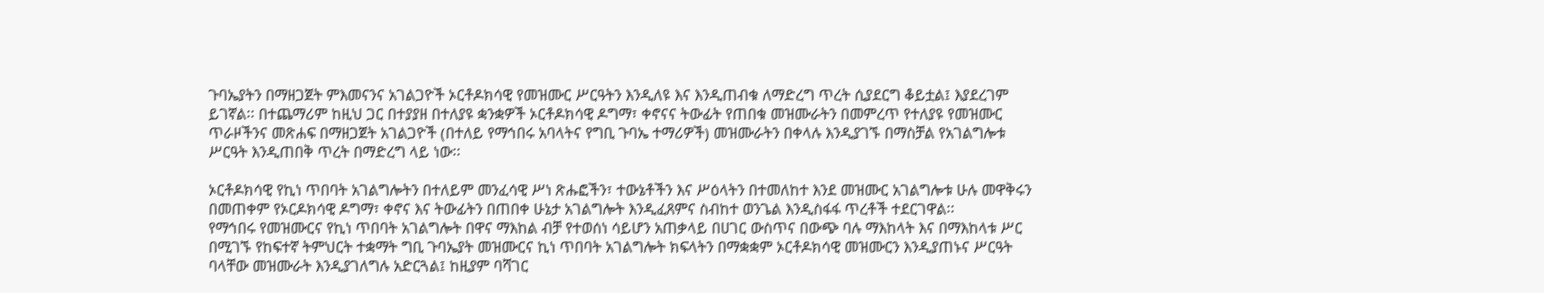ጉባኤያትን በማዘጋጀት ምእመናንና አገልጋዮች ኦርቶዶክሳዊ የመዝሙር ሥርዓትን እንዲለዩ እና እንዲጠብቁ ለማድረግ ጥረት ሲያደርግ ቆይቷል፤ እያደረገም ይገኛል፡፡ በተጨማሪም ከዚህ ጋር በተያያዘ በተለያዩ ቋንቋዎች ኦርቶዶክሳዊ ዶግማ፣ ቀኖናና ትውፊት የጠበቁ መዝሙራትን በመምረጥ የተለያዩ የመዝሙር ጥራዞችንና መጽሐፍ በማዘጋጀት አገልጋዮች (በተለይ የማኅበሩ አባላትና የግቢ ጉባኤ ተማሪዎች) መዝሙራትን በቀላሉ እንዲያገኙ በማስቻል የአገልግሎቱ ሥርዓት እንዲጠበቅ ጥረት በማድረግ ላይ ነው፡፡

ኦርቶዶክሳዊ የኪነ ጥበባት አገልግሎትን በተለይም መንፈሳዊ ሥነ ጽሑፎችን፣ ተውኔቶችን እና ሥዕላትን በተመለከተ እንደ መዝሙር አገልግሎቱ ሁሉ መዋቅሩን በመጠቀም የኦርዶክሳዊ ዶግማ፣ ቀኖና እና ትውፊትን በጠበቀ ሁኔታ አገልግሎት እንዲፈጸምና ስብከተ ወንጌል እንዲስፋፋ ጥረቶች ተደርገዋል፡፡
የማኅበሩ የመዝሙርና የኪነ ጥበባት አገልግሎት በዋና ማእከል ብቻ የተወሰነ ሳይሆን አጠቃላይ በሀገር ውስጥና በውጭ ባሉ ማእከላት እና በማእከላቱ ሥር በሚገኙ የከፍተኛ ትምህርት ተቋማት ግቢ ጉባኤያት መዝሙርና ኪነ ጥበባት አገልግሎት ክፍላትን በማቋቋም ኦርቶዶክሳዊ መዝሙርን እንዲያጠኑና ሥርዓት ባላቸው መዝሙራት እንዲያገለግሉ አድርጓል፤ ከዚያም ባሻገር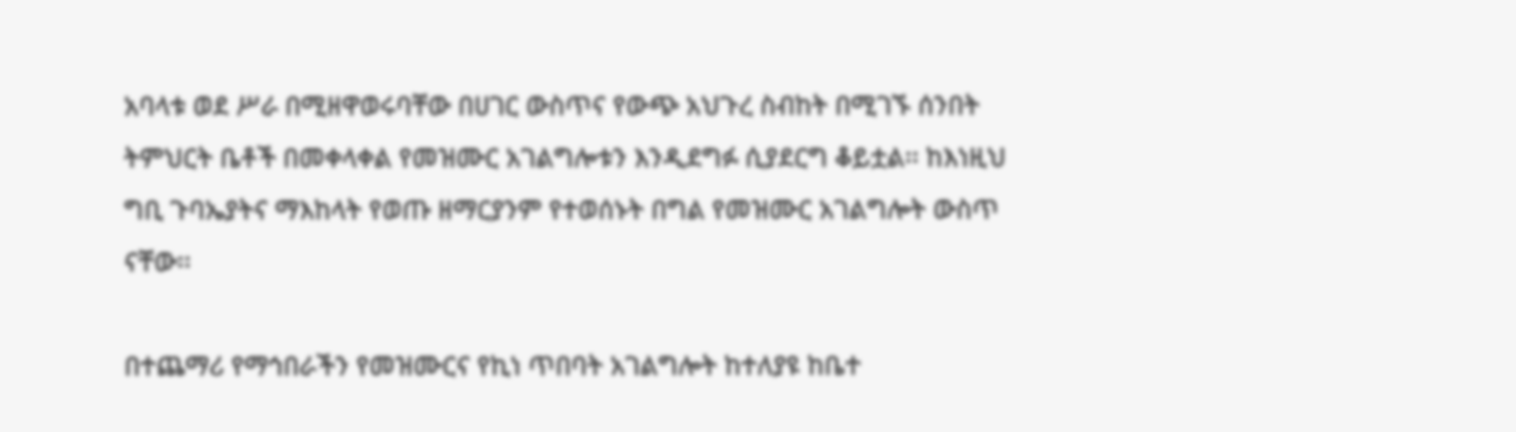አባላቱ ወደ ሥራ በሚዘዋወሩባቸው በሀገር ውስጥና የውጭ አህጉረ ስብከት በሚገኙ ሰንበት ትምህርት ቤቶች በመቀላቀል የመዝሙር አገልግሎቱን እንዲደግፉ ሲያደርግ ቆይቷል፡፡ ከእነዚህ ግቢ ጉባኤያትና ማእከላት የወጡ ዘማርያንም የተወሰኑት በግል የመዝሙር አገልግሎት ውስጥ ናቸው፡፡

በተጨማሪ የማኅበራችን የመዝሙርና የኪነ ጥበባት አገልግሎት ከተለያዩ ከቤተ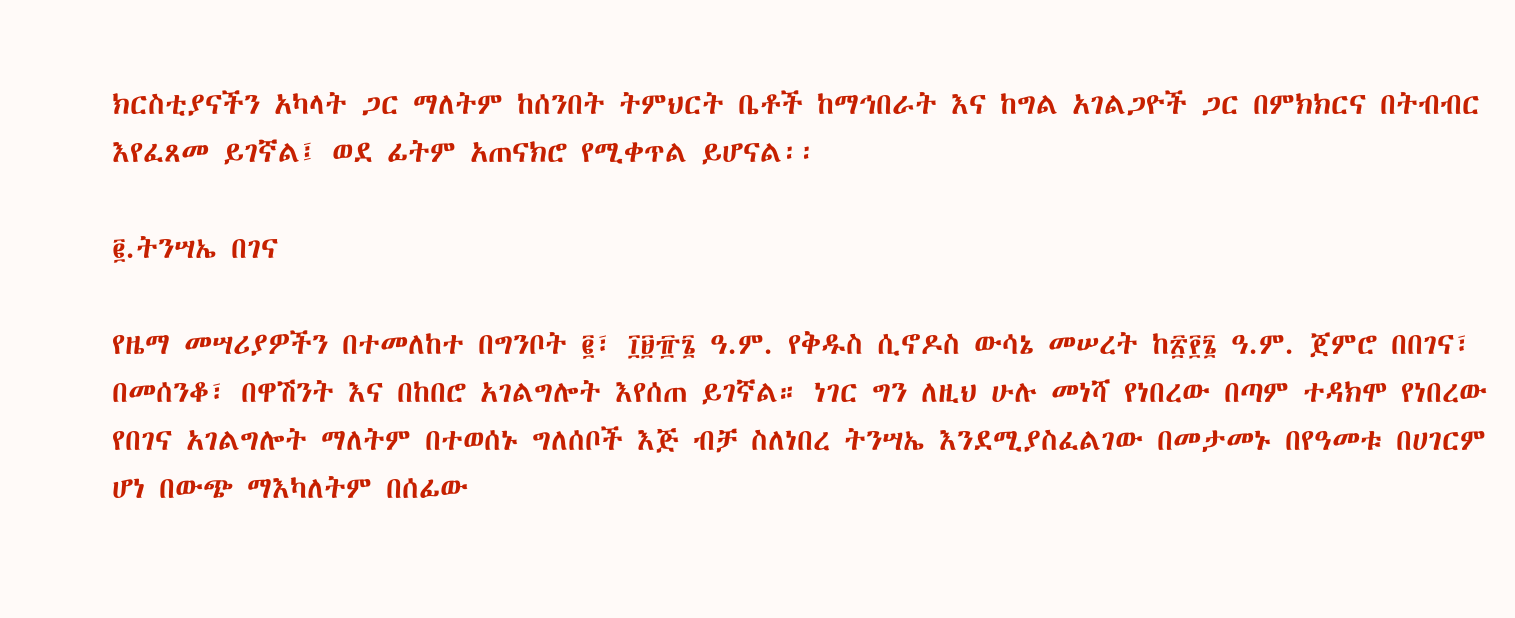ክርስቲያናችን አካላት ጋር ማለትም ከሰንበት ትምህርት ቤቶች ከማኅበራት እና ከግል አገልጋዮች ጋር በምክክርና በትብብር እየፈጸመ ይገኛል፤ ወደ ፊትም አጠናክሮ የሚቀጥል ይሆናል፡፡

፪.ትንሣኤ በገና

የዜማ መሣሪያዎችን በተመለከተ በግንቦት ፪፣ ፲፱፹፮ ዓ.ም. የቅዱስ ሲኖዶስ ውሳኔ መሠረት ከ፳፻፮ ዓ.ም. ጀምሮ በበገና፣ በመሰንቆ፣ በዋሽንት እና በከበሮ አገልግሎት እየሰጠ ይገኛል። ነገር ግን ለዚህ ሁሉ መነሻ የነበረው በጣም ተዳክሞ የነበረው የበገና አገልግሎት ማለትም በተወሰኑ ግለሰቦች እጅ ብቻ ስለነበረ ትንሣኤ እንደሚያስፈልገው በመታመኑ በየዓመቱ በሀገርም ሆነ በውጭ ማእካለትም በሰፊው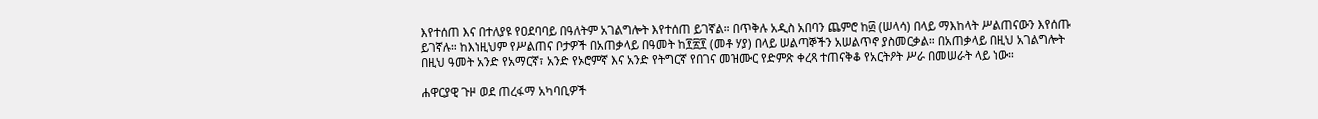እየተሰጠ እና በተለያዩ የዐደባባይ በዓለትም አገልግሎት እየተሰጠ ይገኛል። በጥቅሉ አዲስ አበባን ጨምሮ ከ፴ (ሠላሳ) በላይ ማእከላት ሥልጠናውን እየሰጡ ይገኛሉ። ከእነዚህም የሥልጠና ቦታዎች በአጠቃላይ በዓመት ከ፻፳፻ (መቶ ሃያ) በላይ ሠልጣኞችን አሠልጥኖ ያስመርቃል። በአጠቃላይ በዚህ አገልግሎት በዚህ ዓመት አንድ የአማርኛ፣ አንድ የኦሮምኛ እና አንድ የትግርኛ የበገና መዝሙር የድምጽ ቀረጻ ተጠናቅቆ የአርትዖት ሥራ በመሠራት ላይ ነው።

ሐዋርያዊ ጉዞ ወደ ጠረፋማ አካባቢዎች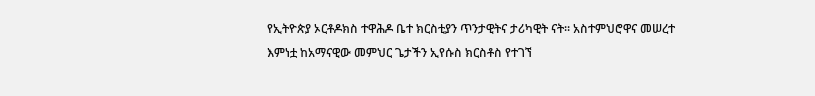የኢትዮጵያ ኦርቶዶክስ ተዋሕዶ ቤተ ክርስቲያን ጥንታዊትና ታሪካዊት ናት፡፡ አስተምህሮዋና መሠረተ እምነቷ ከአማናዊው መምህር ጌታችን ኢየሱስ ክርስቶስ የተገኘ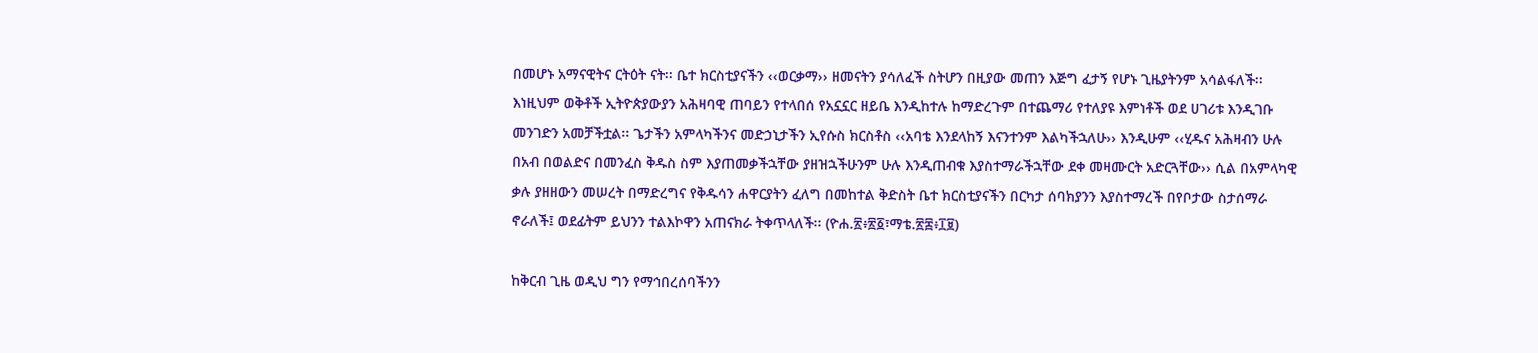በመሆኑ አማናዊትና ርትዕት ናት፡፡ ቤተ ክርስቲያናችን ‹‹ወርቃማ›› ዘመናትን ያሳለፈች ስትሆን በዚያው መጠን እጅግ ፈታኝ የሆኑ ጊዜያትንም አሳልፋለች፡፡ እነዚህም ወቅቶች ኢትዮጵያውያን አሕዛባዊ ጠባይን የተላበሰ የአኗኗር ዘይቤ እንዲከተሉ ከማድረጉም በተጨማሪ የተለያዩ እምነቶች ወደ ሀገሪቱ እንዲገቡ መንገድን አመቻችቷል፡፡ ጌታችን አምላካችንና መድኃኒታችን ኢየሱስ ክርስቶስ ‹‹አባቴ እንደላከኝ እናንተንም እልካችኋለሁ›› እንዲሁም ‹‹ሂዱና አሕዛብን ሁሉ በአብ በወልድና በመንፈስ ቅዱስ ስም እያጠመቃችኋቸው ያዘዝኋችሁንም ሁሉ እንዲጠብቁ እያስተማራችኋቸው ደቀ መዛሙርት አድርጓቸው›› ሲል በአምላካዊ ቃሉ ያዘዘውን መሠረት በማድረግና የቅዱሳን ሐዋርያትን ፈለግ በመከተል ቅድስት ቤተ ክርስቲያናችን በርካታ ሰባክያንን እያስተማረች በየቦታው ስታሰማራ ኖራለች፤ ወደፊትም ይህንን ተልእኮዋን አጠናክራ ትቀጥላለች፡፡ (ዮሐ.፳፥፳፩፣ማቴ.፳፰፥፲፱)

ከቅርብ ጊዜ ወዲህ ግን የማኅበረሰባችንን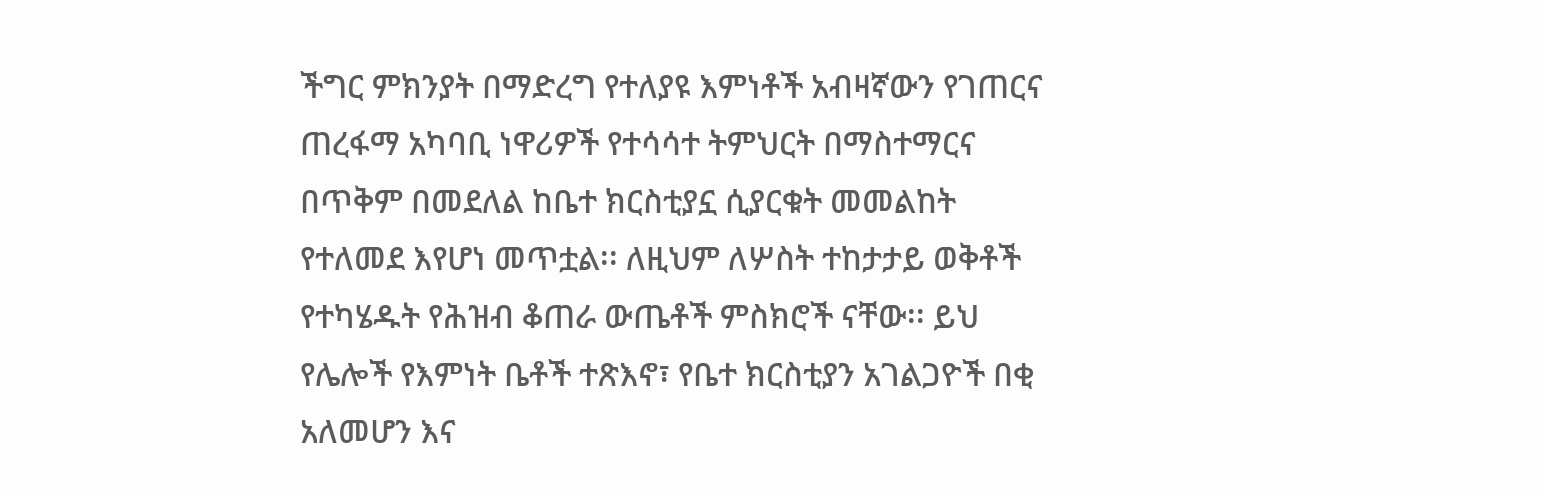ችግር ምክንያት በማድረግ የተለያዩ እምነቶች አብዛኛውን የገጠርና ጠረፋማ አካባቢ ነዋሪዎች የተሳሳተ ትምህርት በማስተማርና በጥቅም በመደለል ከቤተ ክርስቲያኗ ሲያርቁት መመልከት የተለመደ እየሆነ መጥቷል፡፡ ለዚህም ለሦስት ተከታታይ ወቅቶች የተካሄዱት የሕዝብ ቆጠራ ውጤቶች ምስክሮች ናቸው፡፡ ይህ የሌሎች የእምነት ቤቶች ተጽእኖ፣ የቤተ ክርስቲያን አገልጋዮች በቂ አለመሆን እና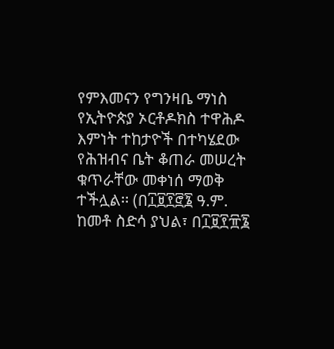የምእመናን የግንዛቤ ማነስ የኢትዮጵያ ኦርቶዶክስ ተዋሕዶ እምነት ተከታዮች በተካሄደው የሕዝብና ቤት ቆጠራ መሠረት ቁጥራቸው መቀነሰ ማወቅ ተችሏል፡፡ (በ፲፱፻፸፮ ዓ.ም. ከመቶ ስድሳ ያህል፣ በ፲፱፻፹፮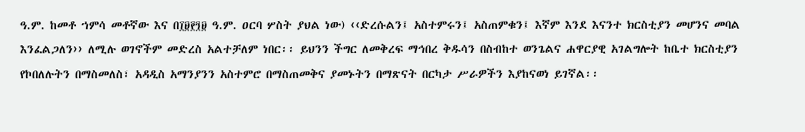ዓ.ም. ከመቶ ኀምሳ መቶኛው እና በ፲፱፻፺፱ ዓ.ም. ዐርባ ሦስት ያህል ነው) ‹‹ድረሱልን፤ አስተምሩን፤ አስጠምቁን፤ እኛም እንደ እናንተ ክርስቲያን መሆንና መባል እንፈልጋለን›› ለሚሉ ወገኖችም መድረስ አልተቻለም ነበር፡፡ ይህንን ችግር ለመቅረፍ ማኅበረ ቅዱሳን በስብከተ ወንጌልና ሐዋርያዊ አገልግሎት ከቤተ ክርስቲያን የኮበለሉትን በማስመለስ፣ አዳዲስ አማንያንን አስተምሮ በማስጠመቅና ያመኑትን በማጽናት በርካታ ሥራዎችን እያከናወነ ይገኛል፡፡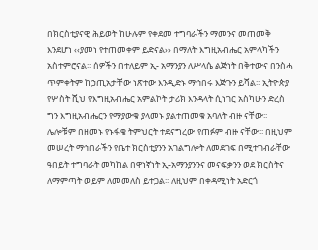በክርስቲያናዊ ሕይወት ከሁሉም የቀደመ ተግባራችን ማመንና መጠመቅ እንደሆነ ‹‹ያመነ የተጠመቀም ይድናል›› በማለት እግዚአብሔር አምላካችን አስተምሮናል፡፡ ሰዎችን በተለይም ኢ- አማንያን ለሥላሴ ልጅነት በቅተውና በንስሓ ጥምቀትም ከኃጢአታቸው ነጽተው እንዲድኑ ማኅበሩ እጅጉን ይሻል፡፡ ኢትዮጵያ የሦስት ሺህ የእግዚአብሔር አምልኮት ታሪክ እንዳላት ሲነገር አስካሁን ድረስ ግን እግዚአብሔርን የማያውቁ ያላመኑ ያልተጠመቁ አባለት ብዙ ናቸው፡፡ ሌሎቹም በዘመኑ የኑፋቄ ትምህርት ተደናግረው የጠፉም ብዙ ናቸው፡፡ በዚህም መሠረት ማኅበራችን የቤተ ክርስቲያንን አገልግሎት ለመደገፍ በሚተገብራቸው ዓበይት ተግባራት መካከል በዋነኛነት ኢ-አማንያንንና መናፍቃንን ወደ ክርስትና ለማምጣት ወይም ለመመለስ ይተጋል፡፡ ለዚህም በቀዳሚነት አድርጎ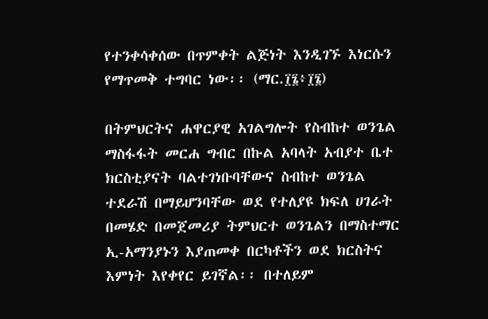የተንቀሳቀሰው በጥምቀት ልጅነት እንዲገኙ እነርሱን የማጥመቅ ተግባር ነው፡፡ (ማር.፲፮፥፲፮)

በትምህርትና ሐዋርያዊ አገልግሎት የስብከተ ወንጌል ማስፋፋት መርሐ ግብር በኩል አባላት አብያተ ቤተ ክርስቲያናት ባልተገነቡባቸውና ስብከተ ወንጌል ተደራሽ በማይሆንባቸው ወደ የተለያዩ ክፍለ ሀገራት በመሄድ በመጀመሪያ ትምህርተ ወንጌልን በማስተማር ኢ-አማንያኑን እያጠመቀ በርካቶችን ወደ ክርስትና እምነት እየቀየር ይገኛል፡፡ በተለይም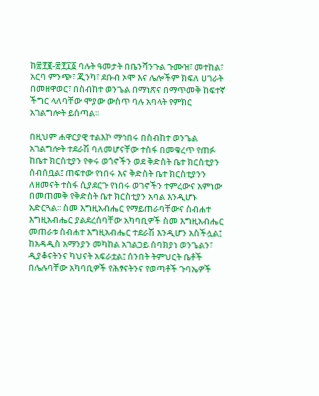ከ፳፻፪-፳፻፲፩ ባሉት ዓመታት በቤንሻንጉል ጉሙዝ፣ መተከል፣ አርባ ምንጭ፣ ጂንካ፣ ደቡብ ኦሞ እና ሌሎችም ክፍለ ሀገራት በመዘዋወር፣ በስብከተ ወንጌል በማነጽና በማጥመቅ ከፍተኛ ችግር ላለባቸው ሞያው ውስጥ ባሉ አባላት የምክር አገልግሎት ይሰጣል፡፡

በዚህም ሐዋርያዊ ተልእኮ ማኅበሩ በስብከተ ወንጌል አገልግሎት ተደራሽ ባለመሆናቸው ተስፋ በመቁረጥ የጠፉ ከቤተ ክርስቲያን የቀሩ ወጎኖችን ወደ ቅድስት ቤተ ክርስቲያን ሰብሰቧል፤ ጠፍተው የነበሩ እና ቅድስት ቤተ ክርስቲያንን ለዘመናት ተስፋ ሲያደርጉ የነበሩ ወገኖችን ተምረውና አምነው በመጠመቅ የቅድስት ቤተ ክርስቲያን አባል እንዲሆኑ አድርጓል፡፡ ስመ እግዚአብሔር የማይጠራባቸውና ስብሐተ እግዚአብሔር ያልደረሰባቸው አካባቢዎች ስመ እግዚአብሔር መጠራቱ ስብሐተ እግዚአብሔር ተደራሽ እንዲሆን አስችሏል፤ ከአዳዲስ አማንያን መካከል አገልጋይ ሰባክያነ ወንጌልን፣ ዲያቆናትንና ካህናት አፍራቷል፤ ሰንበት ትምህርት ቤቶች በሌሉባቸው አካባቢዎች የሕፃናትንና የወጣቶች ጉባኤዎች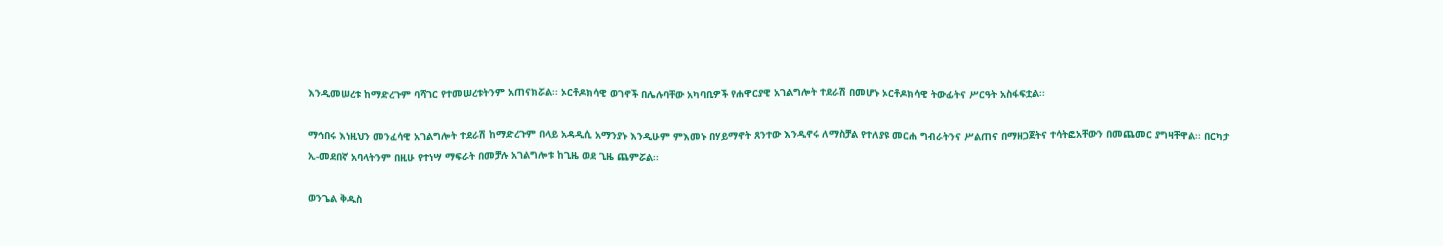እንዲመሠረቱ ከማድረጉም ባሻገር የተመሠረቱትንም አጠናክሯል፡፡ ኦርቶዶክሳዊ ወገኖች በሌሉባቸው አካባቢዎች የሐዋርያዊ አገልግሎት ተደራሽ በመሆኑ ኦርቶዶክሳዊ ትውፊትና ሥርዓት አስፋፍቷል፡፡

ማኅበሩ እነዚህን መንፈሳዊ አገልግሎት ተደራሽ ከማድረጉም በላይ አዳዲሲ አማንያኑ እንዲሁም ምእመኑ በሃይማኖት ጸንተው እንዲኖሩ ለማስቻል የተለያዩ መርሐ ግብራትንና ሥልጠና በማዘጋጀትና ተሳትፎአቸውን በመጨመር ያግዛቸዋል፡፡ በርካታ ኢ-መደበኛ አባላትንም በዚሁ የተነሣ ማፍራት በመቻሉ አገልግሎቱ ከጊዜ ወደ ጊዜ ጨምሯል፡፡

ወንጌል ቅዱስ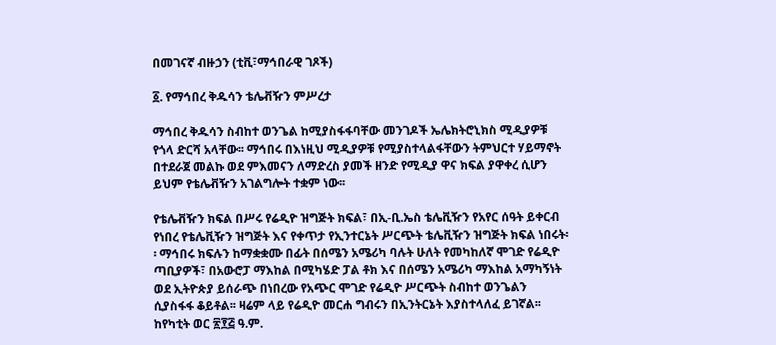በመገናኛ ብዙኃን (ቲቪ፣ማኅበራዊ ገጾች)

፩. የማኅበረ ቅዱሳን ቴሌቭዥን ምሥረታ

ማኅበረ ቅዱሳን ስብከተ ወንጌል ከሚያስፋፋባቸው መንገዶች ኤሌክትሮኒክስ ሚዲያዎቹ የጎላ ድርሻ አላቸው፡፡ ማኅበሩ በእነዚህ ሚዲያዎቹ የሚያስተላልፋቸውን ትምህርተ ሃይማኖት በተደራጀ መልኩ ወደ ምእመናን ለማድረስ ያመች ዘንድ የሚዲያ ዋና ክፍል ያዋቀረ ሲሆን ይህም የቴሌቭዥን አገልግሎት ተቋም ነው፡፡

የቴሌቭዥን ክፍል በሥሩ የሬዲዮ ዝግጅት ክፍል፣ በኢ-ቢ.ኤስ ቴሌቪዥን የአየር ሰዓት ይቀርብ የነበረ የቴሌቪዥን ዝግጅት እና የቀጥታ የኢንተርኔት ሥርጭት ቴሌቪዥን ዝግጅት ክፍል ነበሩት፡፡ ማኅበሩ ክፍሉን ከማቋቋሙ በፊት በሰሜን አሜሪካ ባሉት ሁለት የመካከለኛ ሞገድ የሬዲዮ ጣቢያዎች፣ በአውሮፓ ማእከል በሚካሄድ ፓል ቶክ እና በሰሜን አሜሪካ ማእከል አማካኝነት ወደ ኢትዮጵያ ይሰራጭ በነበረው የአጭር ሞገድ የሬዲዮ ሥርጭት ስብከተ ወንጌልን ሲያስፋፋ ቆይቶል፡፡ ዛሬም ላይ የሬዲዮ መርሐ ግብሩን በኢንትርኔት እያስተላለፈ ይገኛል፡፡ ከየካቲት ወር ፳፻፭ ዓ.ም.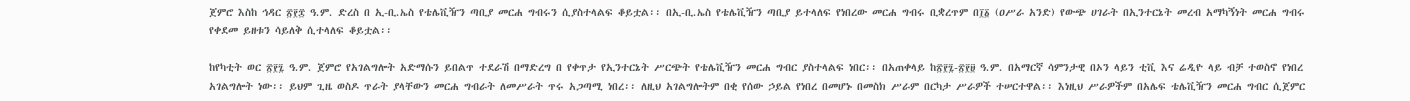ጀምሮ እስከ ኅዳር ፳፻፰ ዓ.ም. ድረስ በ ኢ-ቢ.ኤስ የቴሌቪዥን ጣቢያ መርሐ ግብሩን ሲያስተላልፍ ቆይቷል፡፡ በኢ-ቢ.ኤስ የቴሌቪዥን ጣቢያ ይተላለፍ የነበረው መርሐ ግብሩ ቢቋረጥም በ፲፩ (ዐሥራ አንድ) የውጭ ሀገራት በኢንተርኔት መረብ አማካኝነት መርሐ ግብሩ የቀደመ ይዘቱን ሳይለቅ ሲተላለፍ ቆይቷል፡፡

ከየካቲት ወር ፳፻፯ ዓ.ም. ጀምሮ የአገልግሎት አድማሱን ይበልጥ ተደራሽ በማድረግ በ የቀጥታ የኢንተርኔት ሥርጭት የቴሌቪዥን መርሐ ግብር ያስተላልፍ ነበር፡፡ በአጠቀላይ ከ፳፻፯-፳፻፱ ዓ.ም. በአማርኛ ሳምንታዊ በኦን ላይን ቲቪ እና ሬዲዮ ላይ ብቻ ተወስኖ የነበረ አገልግሎት ነው፡፡ ይህም ጊዜ ወስዶ ጥራት ያላቸውን መርሐ ግብራት ለመሥራት ጥሩ አጋጣሚ ነበረ፡፡ ለዚህ አገልግሎትም በቂ የሰው ኃይል የነበረ በመሆኑ በመስክ ሥራም በርካታ ሥራዎች ተሠርተዋል፡፡ እነዚህ ሥራዎችም በአሌፍ ቴሌቪዥን መርሐ ግብር ሲጀምር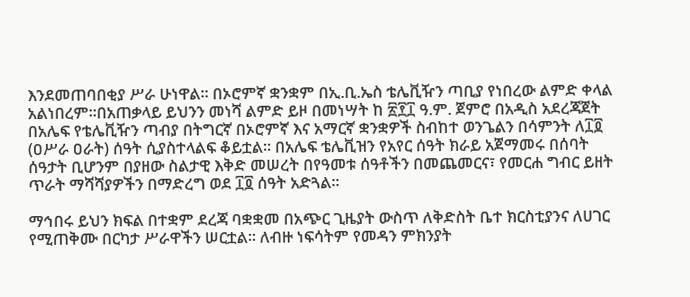እንደመጠባበቂያ ሥራ ሁነዋል፡፡ በኦሮምኛ ቋንቋም በኢ.ቢ.ኤስ ቴሌቪዥን ጣቢያ የነበረው ልምድ ቀላል አልነበረም፡፡በአጠቃላይ ይህንን መነሻ ልምድ ይዞ በመነሣት ከ ፳፻፲ ዓ.ም. ጀምሮ በአዲስ አደረጃጀት በአሌፍ የቴሌቪዥን ጣብያ በትግርኛ በኦሮምኛ እና አማርኛ ቋንቋዎች ስብከተ ወንጌልን በሳምንት ለ፲፬ (ዐሥራ ዐራት) ሰዓት ሲያስተላልፍ ቆይቷል፡፡ በአሌፍ ቴሌቪዝን የአየር ሰዓት ክራይ አጀማመሩ በሰባት ሰዓታት ቢሆንም በያዘው ስልታዊ እቅድ መሠረት በየዓመቱ ሰዓቶችን በመጨመርና፣ የመርሐ ግብር ይዘት ጥራት ማሻሻያዎችን በማድረግ ወደ ፲፬ ሰዓት አድጓል፡፡

ማኅበሩ ይህን ክፍል በተቋም ደረጃ ባቋቋመ በአጭር ጊዜያት ውስጥ ለቅድስት ቤተ ክርስቲያንና ለሀገር የሚጠቅሙ በርካታ ሥራዋችን ሠርቷል፡፡ ለብዙ ነፍሳትም የመዳን ምክንያት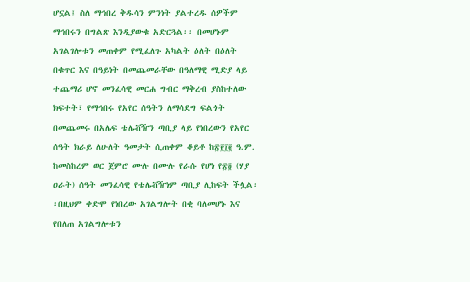ሆኗል፤ ስለ ማኅበረ ቅዱሳን ምንነት ያልተረዱ ሰዎችም ማኅበሩን በግልጽ እንዲያውቁ አድርጓል፡፡ በመሆኑም አገልገሎቱን መጠቀም የሚፈለጉ አካልት ዕለት በዕለት በቁጥር እና በዓይነት በመጨመራቸው በዓለማዊ ሚድያ ላይ ተጨማሪ ሆኖ መንፈሳዊ መርሐ ግብር ማቅረብ ያስከተለው ክፍተት፣ የማኅበሩ የአየር ሰዓትን ለማሳደግ ፍልጎት በመጨመሩ በአሌፍ ቴሌቭዥን ጣቢያ ላይ የነበረውን የአየር ሰዓት ክራይ ለሁለት ዓመታት ሲጠቀም ቆይቶ ከ፳፻፲፪ ዓ.ም. ከመስከረም ወር ጀምሮ ሙሉ በሙሉ የራሱ የሆነ የ፳፬ (ሃያ ዐራት) ሰዓት መንፈሳዊ የቴሌቭዥነም ጣቢያ ሊከፍት ችሏል፡፡በዚህም ቀድሞ የነበረው አገልግሎት በቂ ባለመሆኑ እና የበለጠ አገልግሎቱን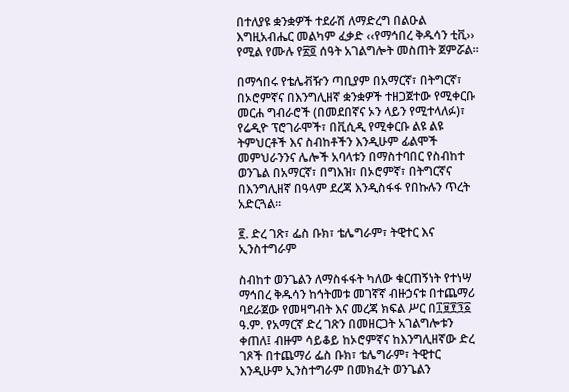በተለያዩ ቋንቋዎች ተደራሽ ለማድረግ በልዑል እግዚአብሔር መልካም ፈቃድ ‹‹የማኅበረ ቅዱሳን ቲቪ›› የሚል የሙሉ የ፳፬ ሰዓት አገልግሎት መስጠት ጀምሯል።

በማኅበሩ የቴሌቭዥን ጣቢያም በአማርኛ፣ በትግርኛ፣ በኦሮምኛና በእንግሊዘኛ ቋንቋዎች ተዘጋጀተው የሚቀርቡ መርሐ ግብራሮች (በመደበኛና ኦን ላይን የሚተላለፉ)፣ የሬዲዮ ፕሮገራሞች፣ በቪሲዲ የሚቀርቡ ልዩ ልዩ ትምህርቶች እና ስብከቶችን እንዲሁም ፊልሞች መምህራንንና ሌሎች አባላቱን በማስተባበር የስብከተ ወንጌል በአማርኛ፣ በግእዝ፣ በኦሮምኛ፣ በትግርኛና በእንግሊዘኛ በዓላም ደረጃ እንዲስፋፋ የበኩሉን ጥረት አድርጓል፡፡

፪. ድረ ገጽ፣ ፌስ ቡክ፣ ቴሌግራም፣ ትዊተር እና ኢንስተግራም

ስብከተ ወንጌልን ለማስፋፋት ካለው ቁርጠኝነት የተነሣ ማኅበረ ቅዱሳን ከኅትመቱ መገኛኛ ብዙኃናቱ በተጨማሪ ባደራጀው የመዛግብት እና መረጃ ክፍል ሥር በ፲፱፻፺፩ ዓ.ም. የአማርኛ ድረ ገጽን በመዘርጋት አገልግሎቱን ቀጠለ፤ ብዙም ሳይቆይ ከኦሮምኛና ከእንግሊዘኛው ድረ ገጾች በተጨማሪ ፌስ ቡክ፣ ቴሌግራም፣ ትዊተር እንዲሁም ኢንስተግራም በመክፈት ወንጌልን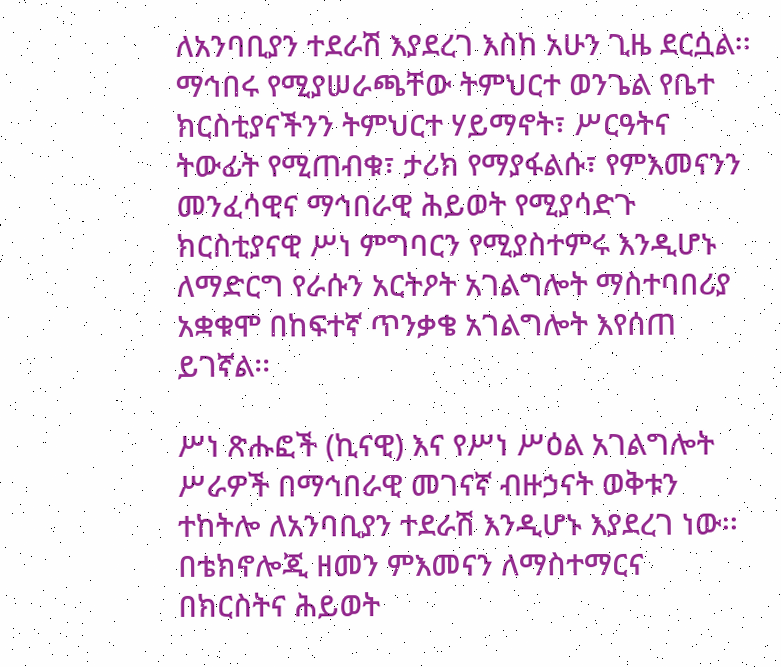ለአንባቢያን ተደራሽ እያደረገ እስከ አሁን ጊዜ ደርሷል፡፡ ማኅበሩ የሚያሠራጫቸው ትምህርተ ወንጌል የቤተ ክርስቲያናችንን ትምህርተ ሃይማኖት፣ ሥርዓትና ትውፊት የሚጠብቁ፣ ታሪክ የማያፋልሱ፣ የምእመናንን መንፈሳዊና ማኅበራዊ ሕይወት የሚያሳድጉ ክርስቲያናዊ ሥነ ምግባርን የሚያስተምሩ እንዲሆኑ ለማድርግ የራሱን አርትዖት አገልግሎት ማስተባበሪያ አቋቁሞ በከፍተኛ ጥንቃቄ አገልግሎት እየሰጠ ይገኛል፡፡

ሥነ ጽሑፎች (ኪናዊ) እና የሥነ ሥዕል አገልግሎት ሥራዎች በማኅበራዊ መገናኛ ብዙኃናት ወቅቱን ተከትሎ ለአንባቢያን ተደራሽ እንዲሆኑ እያደረገ ነው፡፡ በቴክኖሎጂ ዘመን ምእመናን ለማስተማርና በክርስትና ሕይወት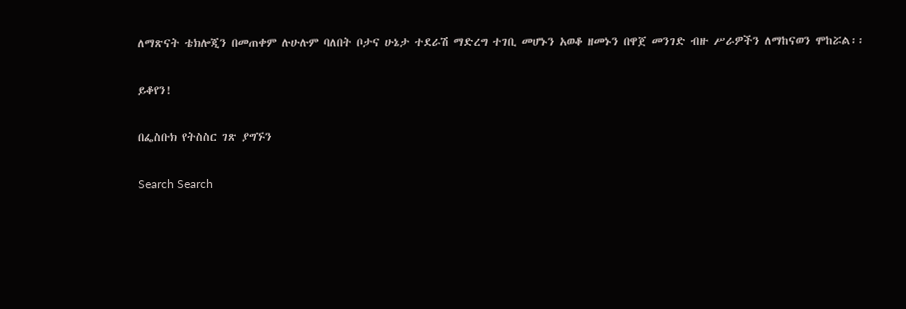ለማጽናት ቴክሎጂን በመጠቀም ሉሁሉም ባለበት ቦታና ሁኔታ ተደራሽ ማድረግ ተገቢ መሆኑን አወቆ ዘመኑን በዋጀ መንገድ ብዙ ሥራዎችን ለማከናወን ሞከሯል፡፡

ይቆየን!

በፌስቡክ የትስስር ገጽ ያግኙን

Search Search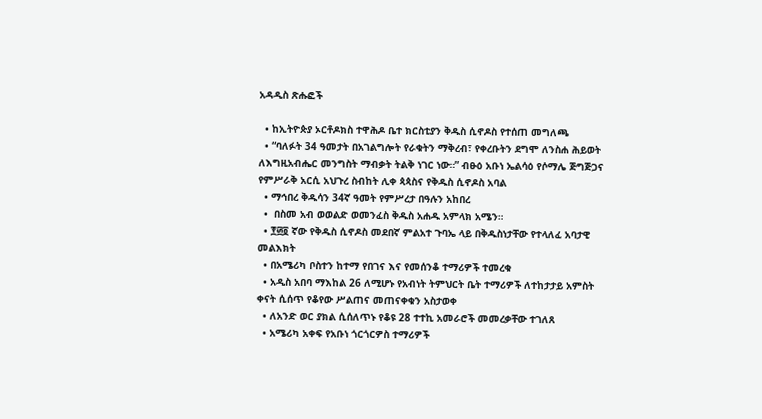አዳዲስ ጽሑፎች

  • ከኢትዮጵያ ኦርቶዶክስ ተዋሕዶ ቤተ ክርስቲያን ቅዱስ ሲኖዶስ የተሰጠ መግለጫ
  • “ባለፉት 34 ዓመታት በአገልግሎት የራቁትን ማቅረብ፣ የቀረቡትን ደግሞ ለንስሐ ሕይወት ለእግዚአብሔር መንግስት ማብቃት ትልቅ ነገር ነው።” ብፁዕ አቡነ ኤልሳዕ የሶማሌ ጅግጅጋና የምሥራቅ አርሲ አህጉረ ስብከት ሊቀ ጳጳስና የቅዱስ ሲኖዶስ አባል
  • ማኅበረ ቅዱሳን 34ኛ ዓመት የምሥረታ በዓሉን አከበረ
  •  በስመ አብ ወወልድ ወመንፈስ ቅዱስ አሐዱ አምላክ አሜን።
  • ፻፴፬ ኛው የቅዱስ ሲኖዶስ መደበኛ ምልአተ ጉባኤ ላይ በቅዱስነታቸው የተላለፈ አባታዊ መልእክት
  • በአሜሪካ ቦስተን ከተማ የበገና እና የመሰንቆ ተማሪዎች ተመረቁ
  • አዲስ አበባ ማእከል 26 ለሚሆኑ የአብነት ትምህርት ቤት ተማሪዎች ለተከታታይ አምስት ቀናት ሲሰጥ የቆየው ሥልጠና መጠናቀቁን አስታወቀ
  • ለአንድ ወር ያክል ሲሰለጥኑ የቆዩ 28 ተተኪ አመራሮች መመረቃቸው ተገለጸ
  • አሜሪካ አቀፍ የአቡነ ጎርጎርዎስ ተማሪዎች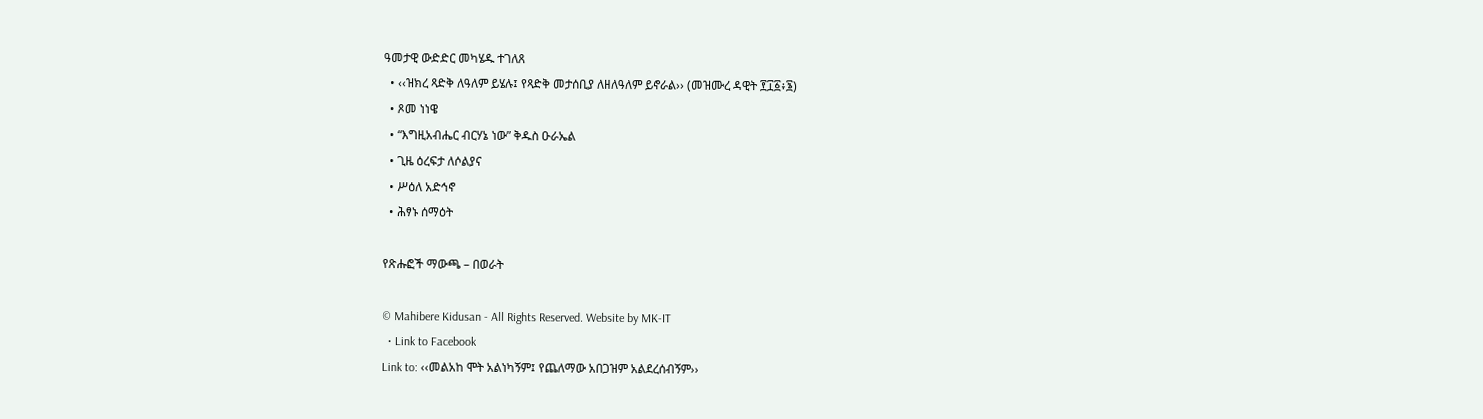ዓመታዊ ውድድር መካሄዱ ተገለጸ
  • ‹‹ዝክረ ጻድቅ ለዓለም ይሄሉ፤ የጻድቅ መታሰቢያ ለዘለዓለም ይኖራል›› (መዝሙረ ዳዊት ፻፲፩፥፮)
  • ጾመ ነነዌ
  • “እግዚአብሔር ብርሃኔ ነው” ቅዱስ ዑራኤል
  • ጊዜ ዕረፍታ ለሶልያና
  • ሥዕለ አድኅኖ
  • ሕፃኑ ሰማዕት

የጽሑፎች ማውጫ – በወራት

© Mahibere Kidusan - All Rights Reserved. Website by MK-IT
  • Link to Facebook
Link to: ‹‹መልአከ ሞት አልነካኝም፤ የጨለማው አበጋዝም አልደረሰብኝም››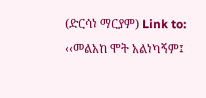(ድርሳነ ማርያም) Link to: ‹‹መልአከ ሞት አልነካኝም፤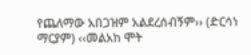የጨለማው አበጋዝም አልደረሰብኝም›› (ድርሳነ ማርያም) ‹‹መልአከ ሞት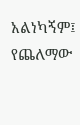አልነካኝም፤ የጨለማው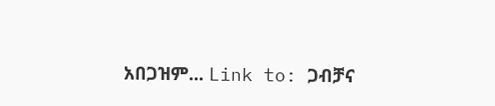አበጋዝም... Link to: ጋብቻና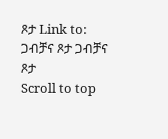ጾታ Link to: ጋብቻና ጾታ ጋብቻና ጾታ
Scroll to top